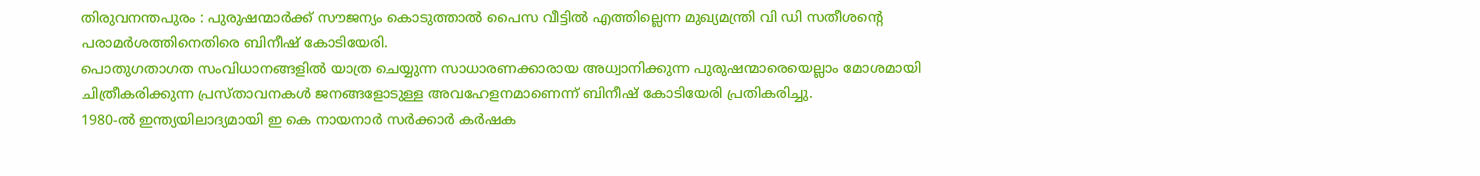തിരുവനന്തപുരം : പുരുഷന്മാർക്ക് സൗജന്യം കൊടുത്താൽ പൈസ വീട്ടിൽ എത്തില്ലെന്ന മുഖ്യമന്ത്രി വി ഡി സതീശൻ്റെ പരാമർശത്തിനെതിരെ ബിനീഷ് കോടിയേരി.
പൊതുഗതാഗത സംവിധാനങ്ങളിൽ യാത്ര ചെയ്യുന്ന സാധാരണക്കാരായ അധ്വാനിക്കുന്ന പുരുഷന്മാരെയെല്ലാം മോശമായി ചിത്രീകരിക്കുന്ന പ്രസ്താവനകൾ ജനങ്ങളോടുള്ള അവഹേളനമാണെന്ന് ബിനീഷ് കോടിയേരി പ്രതികരിച്ചു.
1980-ൽ ഇന്ത്യയിലാദ്യമായി ഇ കെ നായനാർ സർക്കാർ കർഷക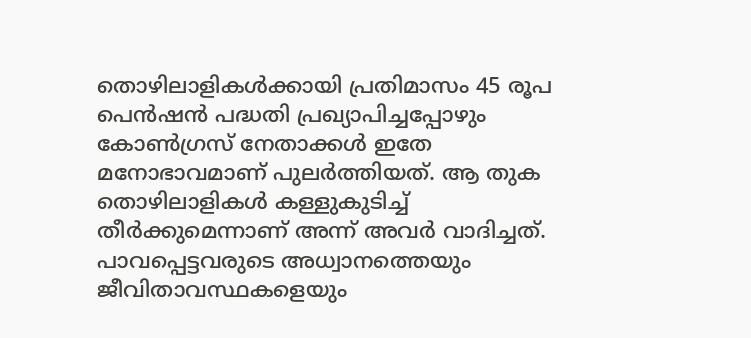തൊഴിലാളികൾക്കായി പ്രതിമാസം 45 രൂപ പെൻഷൻ പദ്ധതി പ്രഖ്യാപിച്ചപ്പോഴും കോൺഗ്രസ് നേതാക്കൾ ഇതേ മനോഭാവമാണ് പുലർത്തിയത്. ആ തുക തൊഴിലാളികൾ കള്ളുകുടിച്ച് തീർക്കുമെന്നാണ് അന്ന് അവർ വാദിച്ചത്.
പാവപ്പെട്ടവരുടെ അധ്വാനത്തെയും ജീവിതാവസ്ഥകളെയും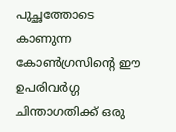പുച്ഛത്തോടെ കാണുന്ന കോൺഗ്രസിന്റെ ഈ ഉപരിവർഗ്ഗ ചിന്താഗതിക്ക് ഒരു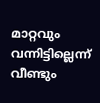മാറ്റവും വന്നിട്ടില്ലെന്ന് വീണ്ടും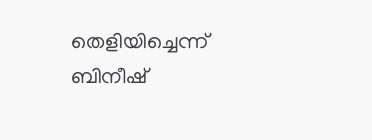തെളിയിച്ചെന്ന് ബിനീഷ്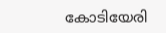കോടിയേരി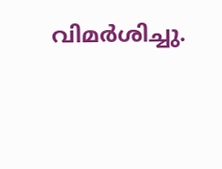വിമർശിച്ചു.